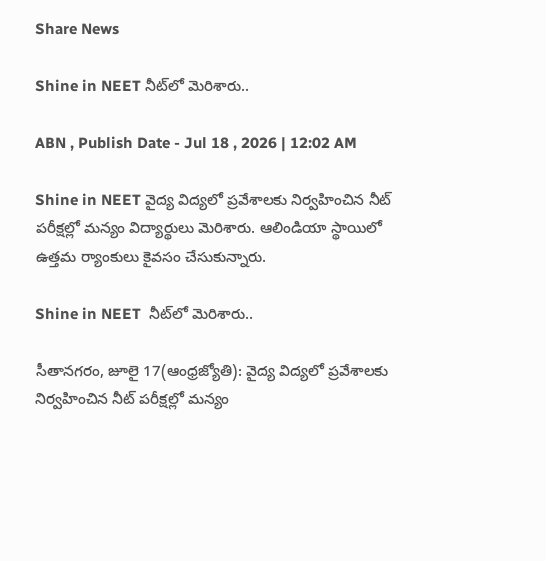Share News

Shine in NEET నీట్‌లో మెరిశారు..

ABN , Publish Date - Jul 18 , 2026 | 12:02 AM

Shine in NEET వైద్య విద్యలో ప్రవేశాలకు నిర్వహించిన నీట్‌ పరీక్షల్లో మన్యం విద్యార్థులు మెరిశారు. ఆలిండియా స్థాయిలో ఉత్తమ ర్యాంకులు కైవసం చేసుకున్నారు.

Shine in NEET  నీట్‌లో మెరిశారు..

సీతానగరం, జూలై 17(ఆంధ్రజ్యోతి): వైద్య విద్యలో ప్రవేశాలకు నిర్వహించిన నీట్‌ పరీక్షల్లో మన్యం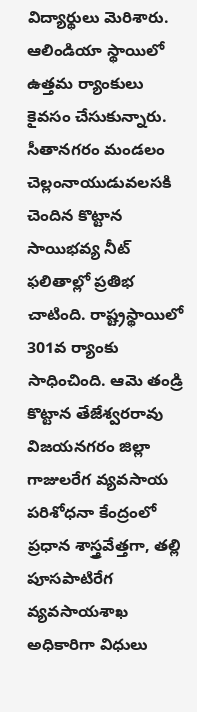విద్యార్థులు మెరిశారు. ఆలిండియా స్థాయిలో ఉత్తమ ర్యాంకులు కైవసం చేసుకున్నారు. సీతానగరం మండలం చెల్లంనాయుడువలసకి చెందిన కొట్టాన సాయిభవ్య నీట్‌ ఫలితాల్లో ప్రతిభ చాటింది. రాష్ట్రస్థాయిలో 301వ ర్యాంకు సాధించింది. ఆమె తండ్రి కొట్టాన తేజేశ్వరరావు విజయనగరం జిల్లా గాజులరేగ వ్యవసాయ పరిశోధనా కేంద్రంలో ప్రధాన శాస్త్రవేత్తగా, తల్లి పూసపాటిరేగ వ్యవసాయశాఖ అధికారిగా విధులు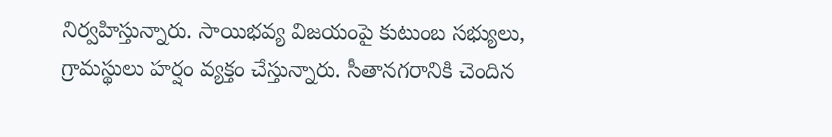నిర్వహిస్తున్నారు. సాయిభవ్య విజయంపై కుటుంబ సభ్యులు, గ్రామస్థులు హర్షం వ్యక్తం చేస్తున్నారు. సీతానగరానికి చెందిన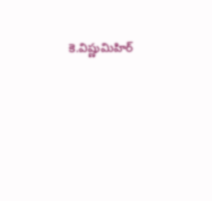కె.విష్ణుమిహిర్‌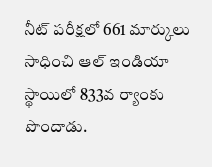నీట్‌ పరీక్షలో 661 మార్కులు సాధించి ఆల్‌ ఇండియా స్థాయిలో 833వ ర్యాంకు పొందాడు.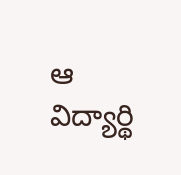ఆ విద్యార్థి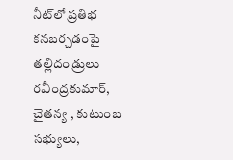నీట్‌లో ప్రతిభ కనబర్చడంపై తల్లిదండ్రులు రవీంద్రకుమార్‌, చైతన్య , కుటుంబ సభ్యులు,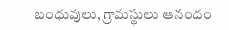బంధువులు, గ్రామస్థులు ఆనందం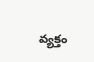వ్యక్తం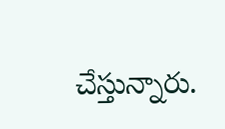చేస్తున్నారు.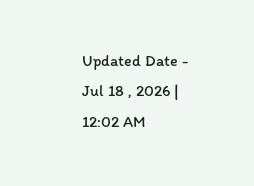Updated Date - Jul 18 , 2026 | 12:02 AM